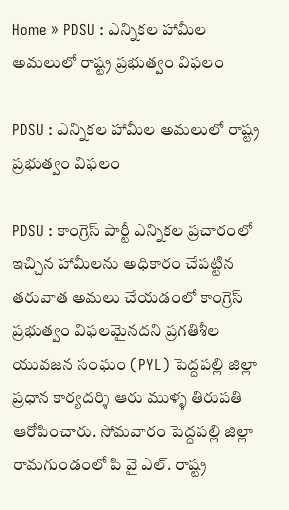Home » PDSU : ఎన్నికల హామీల అమలులో రాష్ట్ర ప్రభుత్వం విఫలం

PDSU : ఎన్నికల హామీల అమలులో రాష్ట్ర ప్రభుత్వం విఫలం

PDSU : కాంగ్రెస్ పార్టీ ఎన్నికల ప్రచారంలో ఇచ్చిన హామీలను అధికారం చేపట్టిన తరువాత అమలు చేయడంలో కాంగ్రెస్ ప్రభుత్వం విఫలమైనదని ప్రగతిశీల యువజన సంఘం (PYL) పెద్దపల్లి జిల్లా ప్రధాన కార్యదర్శి ఆరు ముళ్ళ తిరుపతి ఆరోపించారు. సోమవారం పెద్దపల్లి జిల్లా రామగుండంలో పి వై ఎల్. రాష్ట్ర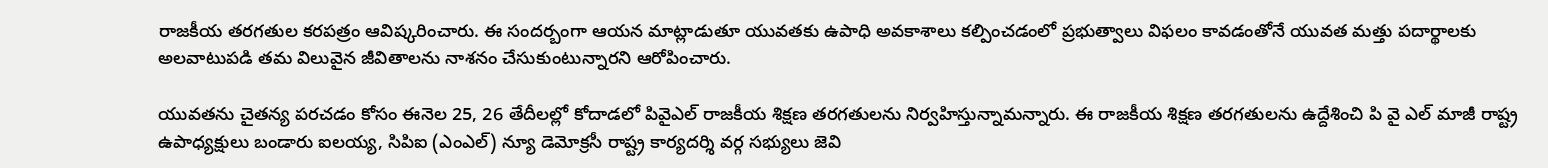రాజకీయ తరగతుల కరపత్రం ఆవిష్కరించారు. ఈ సందర్బంగా ఆయన మాట్లాడుతూ యువతకు ఉపాధి అవకాశాలు కల్పించడంలో ప్రభుత్వాలు విఫలం కావడంతోనే యువత మత్తు పదార్థాలకు అలవాటుపడి తమ విలువైన జీవితాలను నాశనం చేసుకుంటున్నారని ఆరోపించారు.

యువతను చైతన్య పరచడం కోసం ఈనెల 25, 26 తేదీలల్లో కోదాడలో పివైఎల్ రాజకీయ శిక్షణ తరగతులను నిర్వహిస్తున్నామన్నారు. ఈ రాజకీయ శిక్షణ తరగతులను ఉద్దేశించి పి వై ఎల్ మాజీ రాష్ట్ర ఉపాధ్యక్షులు బండారు ఐలయ్య, సిపిఐ (ఎంఎల్) న్యూ డెమోక్రసీ రాష్ట్ర కార్యదర్శి వర్గ సభ్యులు జెవి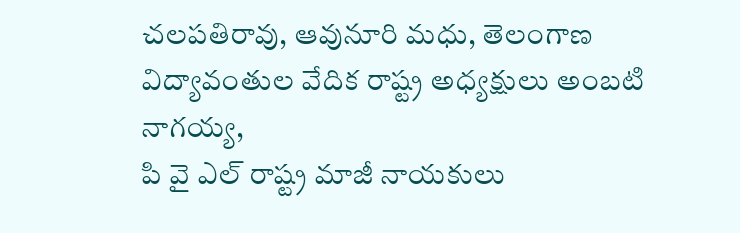చలపతిరావు, ఆవునూరి మధు, తెలంగాణ విద్యావంతుల వేదిక రాష్ట్ర అధ్యక్షులు అంబటి నాగయ్య,
పి వై ఎల్ రాష్ట్ర మాజీ నాయకులు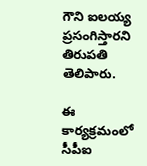గౌని ఐలయ్య ప్రసంగిస్తారని తిరుపతి తెలిపారు.

ఈ కార్యక్రమంలో సీపీఐ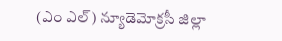(ఎం ఎల్) న్యూడెమోక్రసీ జిల్లా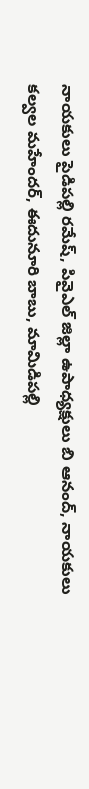నాయకులు పైడిపల్లి రమేష్, పివైఎల్ జిల్లా ఉపాధ్యక్షులు బి ఆనంద్, నాయకులు కల్వల మహేందర్, ఈదునూరి బాబు, మామిడిపల్లి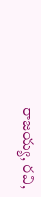రాజయ్య, రవి,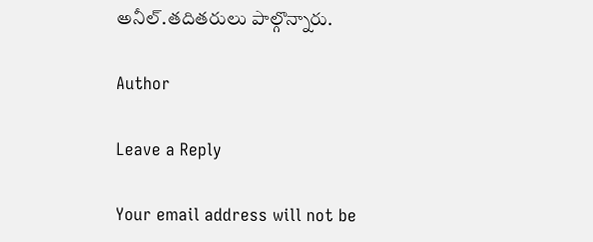అనీల్.తదితరులు పాల్గొన్నారు.

Author

Leave a Reply

Your email address will not be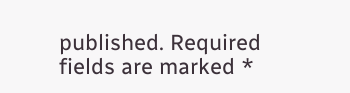published. Required fields are marked *